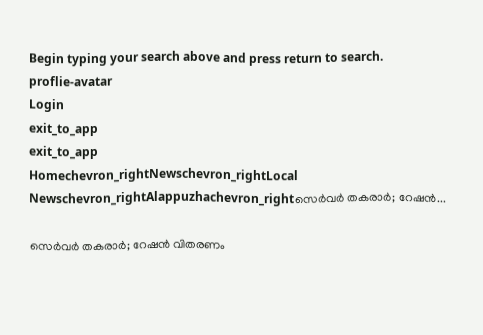Begin typing your search above and press return to search.
proflie-avatar
Login
exit_to_app
exit_to_app
Homechevron_rightNewschevron_rightLocal Newschevron_rightAlappuzhachevron_rightസെർവർ തകരാർ; റേഷൻ...

സെർവർ തകരാർ; റേഷൻ വിതരണം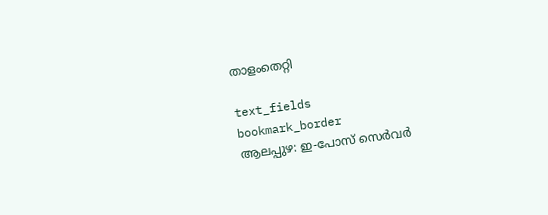താളംതെറ്റി

text_fields
bookmark_border
ആലപ്പുഴ: ഇ-പോസ് സെർവർ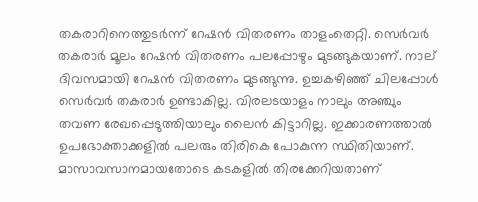തകരാറിനെത്തുടർന്ന് റേഷൻ വിതരണം താളംതെറ്റി. സെർവർ തകരാർ മൂലം റേഷൻ വിതരണം പലപ്പോഴും മുടങ്ങുകയാണ്. നാല് ദിവസമായി റേഷൻ വിതരണം മുടങ്ങുന്നു. ഉച്ചകഴിഞ്ഞ് ചിലപ്പോൾ സെർവർ തകരാർ ഉണ്ടാകില്ല. വിരലടയാളം നാലും അഞ്ചും തവണ രേഖപ്പെടുത്തിയാലും ലൈൻ കിട്ടാറില്ല. ഇക്കാരണത്താൽ ഉപഭോക്താക്കളിൽ പലരും തിരികെ പോകുന്ന സ്ഥിതിയാണ്. മാസാവസാനമായതോടെ കടകളിൽ തിരക്കേറിയതാണ്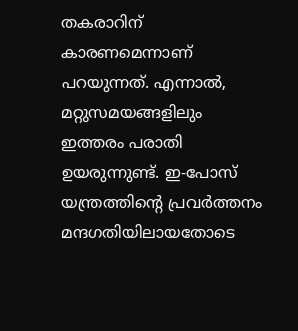തകരാറിന് കാരണമെന്നാണ് പറയുന്നത്. എന്നാൽ, മറ്റുസമയങ്ങളിലും ഇത്തരം പരാതി ഉയരുന്നുണ്ട്. ഇ-പോസ് യന്ത്രത്തിന്‍റെ പ്രവർത്തനം മന്ദഗതിയിലായതോടെ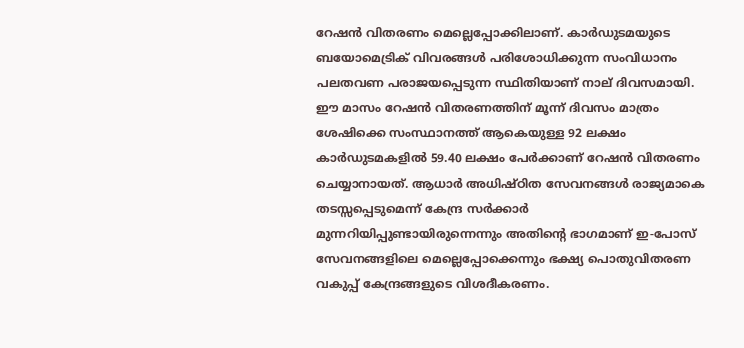റേഷൻ വിതരണം മെല്ലെപ്പോക്കിലാണ്. കാർഡുടമയുടെ ബയോമെട്രിക് വിവരങ്ങൾ പരിശോധിക്കുന്ന സംവിധാനം പലതവണ പരാജയപ്പെടുന്ന സ്ഥിതിയാണ് നാല് ദിവസമായി. ഈ മാസം റേഷൻ വിതരണത്തിന് മൂന്ന് ദിവസം മാത്രം ശേഷിക്കെ സംസ്ഥാനത്ത് ആകെയുള്ള 92 ലക്ഷം കാർഡുടമകളിൽ 59.40 ലക്ഷം പേർക്കാണ് റേഷൻ വിതരണം ചെയ്യാനായത്. ആധാർ അധിഷ്ഠിത സേവനങ്ങൾ രാജ്യമാകെ തടസ്സപ്പെടുമെന്ന് കേന്ദ്ര സർക്കാർ മുന്നറിയിപ്പുണ്ടായിരുന്നെന്നും അതിന്‍റെ ഭാഗമാണ് ഇ-പോസ് സേവനങ്ങളിലെ മെല്ലെപ്പോക്കെന്നും ഭക്ഷ്യ പൊതുവിതരണ വകുപ്പ് കേന്ദ്രങ്ങളുടെ വിശദീകരണം.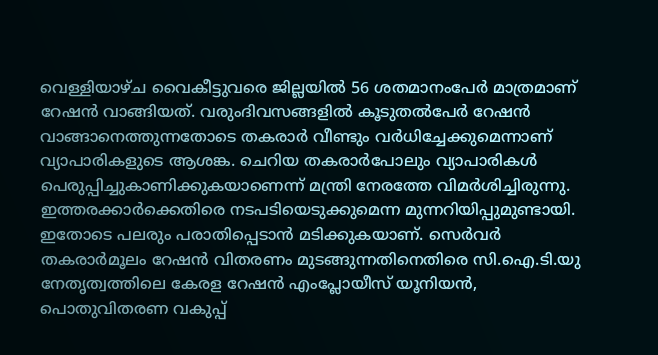വെള്ളിയാഴ്ച വൈകീട്ടുവരെ ജില്ലയിൽ 56 ശതമാനംപേർ മാത്രമാണ് റേഷൻ വാങ്ങിയത്. വരുംദിവസങ്ങളിൽ കൂടുതൽപേർ റേഷൻ വാങ്ങാനെത്തുന്നതോടെ തകരാർ വീണ്ടും വർധിച്ചേക്കുമെന്നാണ് വ്യാപാരികളുടെ ആശങ്ക. ചെറിയ തകരാർപോലും വ്യാപാരികൾ പെരുപ്പിച്ചുകാണിക്കുകയാണെന്ന് മന്ത്രി നേരത്തേ വിമർശിച്ചിരുന്നു. ഇത്തരക്കാർക്കെതിരെ നടപടിയെടുക്കുമെന്ന മുന്നറിയിപ്പുമുണ്ടായി. ഇതോടെ പലരും പരാതിപ്പെടാൻ മടിക്കുകയാണ്. സെർവർ തകരാർമൂലം റേഷൻ വിതരണം മുടങ്ങുന്നതിനെതിരെ സി.ഐ.ടി.യു നേതൃത്വത്തിലെ കേരള റേഷൻ എംപ്ലോയീസ് യൂനിയൻ, പൊതുവിതരണ വകുപ്പ്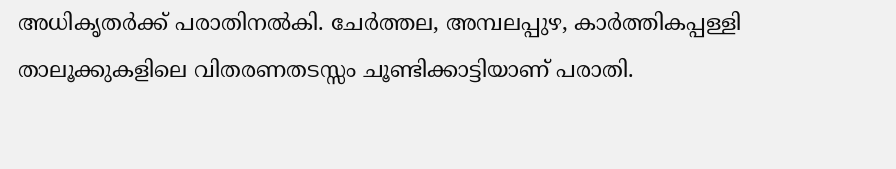അധികൃതർക്ക് പരാതിനൽകി. ചേർത്തല, അമ്പലപ്പുഴ, കാർത്തികപ്പള്ളി താലൂക്കുകളിലെ വിതരണതടസ്സം ചൂണ്ടിക്കാട്ടിയാണ് പരാതി.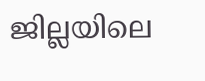ജില്ലയിലെ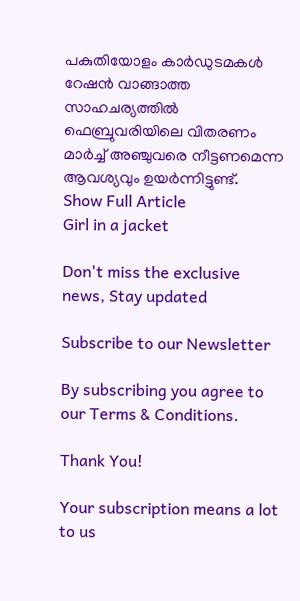പകുതിയോളം കാർഡുടമകൾ റേഷൻ വാങ്ങാത്ത സാഹചര്യത്തിൽ ഫെബ്രുവരിയിലെ വിതരണം മാർച്ച് അഞ്ചുവരെ നീട്ടണമെന്ന ആവശ്യവും ഉയർന്നിട്ടുണ്ട്.
Show Full Article
Girl in a jacket

Don't miss the exclusive news, Stay updated

Subscribe to our Newsletter

By subscribing you agree to our Terms & Conditions.

Thank You!

Your subscription means a lot to us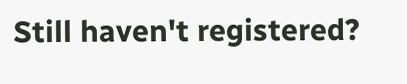Still haven't registered?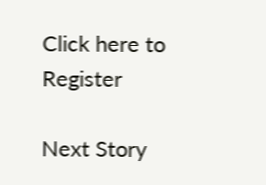Click here to Register

Next Story